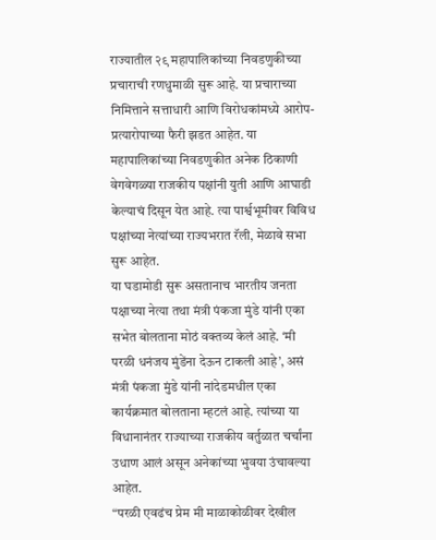राज्यातील २९ महापालिकांच्या निवडणुकीच्या प्रचाराची रणधुमाळी सुरू आहे. या प्रचाराच्या निमित्ताने सत्ताधारी आणि विरोधकांमध्ये आरोप-प्रत्यारोपाच्या फैरी झडत आहेत. या महापालिकांच्या निवडणुकीत अनेक ठिकाणी वेगवेगळ्या राजकीय पक्षांनी युती आणि आघाडी केल्याचं दिसून येत आहे. त्या पार्श्वभूमीवर विविध पक्षांच्या नेत्यांच्या राज्यभरात रॅली, मेळावे सभा सुरू आहेत.
या घडामोडी सुरू असतानाच भारतीय जनता पक्षाच्या नेत्या तथा मंत्री पंकजा मुंडे यांनी एका सभेत बोलताना मोठं वक्तव्य केलं आहे. ‘मी परळी धनंजय मुंडेंना देऊन टाकली आहे’, असं मंत्री पंकजा मुंडे यांनी नांदेडमधील एका कार्यक्रमात बोलताना म्हटलं आहे. त्यांच्या या विधानानंतर राज्याच्या राजकीय वर्तुळात चर्चांना उधाण आलं असून अनेकांच्या भुवया उंचावल्या आहेत.
“परळी एवढंच प्रेम मी माळाकोळीवर देखील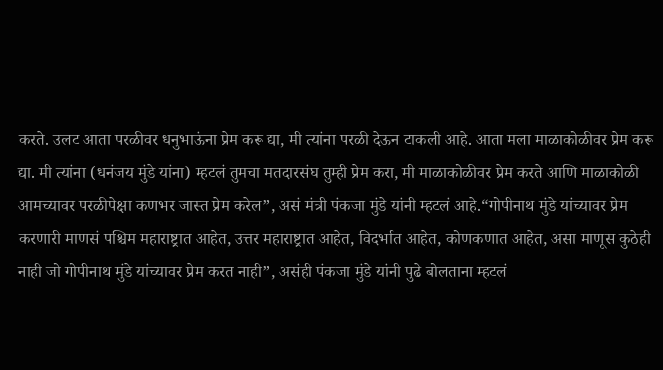करते. उलट आता परळीवर धनुभाऊंना प्रेम करू द्या, मी त्यांना परळी देऊन टाकली आहे. आता मला माळाकोळीवर प्रेम करू द्या. मी त्यांना (धनंजय मुंडे यांना) म्हटलं तुमचा मतदारसंघ तुम्ही प्रेम करा, मी माळाकोळीवर प्रेम करते आणि माळाकोळी आमच्यावर परळीपेक्षा कणभर जास्त प्रेम करेल”, असं मंत्री पंकजा मुंडे यांनी म्हटलं आहे.“गोपीनाथ मुंडे यांच्यावर प्रेम करणारी माणसं पश्चिम महाराष्ट्रात आहेत, उत्तर महाराष्ट्रात आहेत, विदर्भात आहेत, कोणकणात आहेत, असा माणूस कुठेही नाही जो गोपीनाथ मुंडे यांच्यावर प्रेम करत नाही”, असंही पंकजा मुंडे यांनी पुढे बोलताना म्हटलं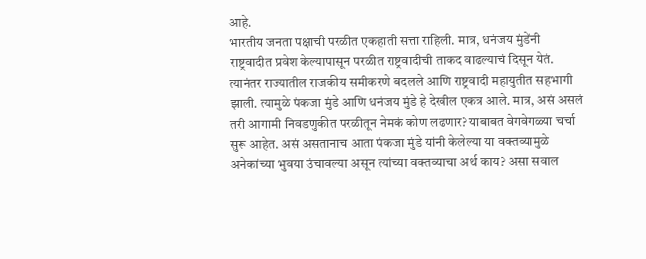आहे.
भारतीय जनता पक्षाची परळीत एकहाती सत्ता राहिली. मात्र, धनंजय मुंडेंनी राष्ट्रवादीत प्रवेश केल्यापासून परळीत राष्ट्रवादीची ताकद वाढल्याचं दिसून येतं. त्यानंतर राज्यातील राजकीय समीकरणे बदलले आणि राष्ट्रवादी महायुतीत सहभागी झाली. त्यामुळे पंकजा मुंडे आणि धनंजय मुंडे हे देखील एकत्र आले. मात्र, असं असलं तरी आगामी निवडणुकीत परळीतून नेमकं कोण लढणार? याबाबत वेगवेगळ्या चर्चा सुरू आहेत. असं असतानाच आता पंकजा मुंडे यांनी केलेल्या या वक्तव्यामुळे अनेकांच्या भुवया उंचावल्या असून त्यांच्या वक्तव्याचा अर्थ काय? असा सवाल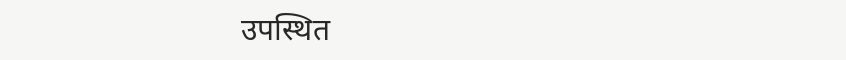उपस्थित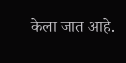केला जात आहे.